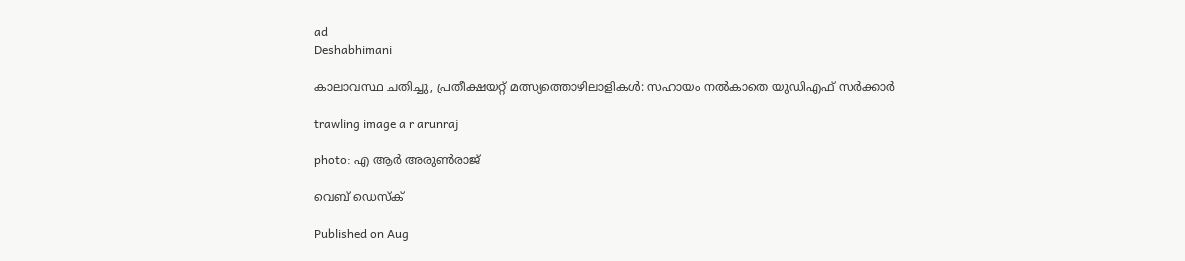ad
Deshabhimani

കാലാവസ്ഥ ചതിച്ചു, പ്രതീക്ഷയറ്റ്‌ മത്സ്യത്തൊഴിലാളികൾ: സഹായം നൽകാതെ യുഡിഎഫ് സർക്കാർ

trawling image a r arunraj

photo: എ ആർ അരുൺരാജ്

വെബ് ഡെസ്ക്

Published on Aug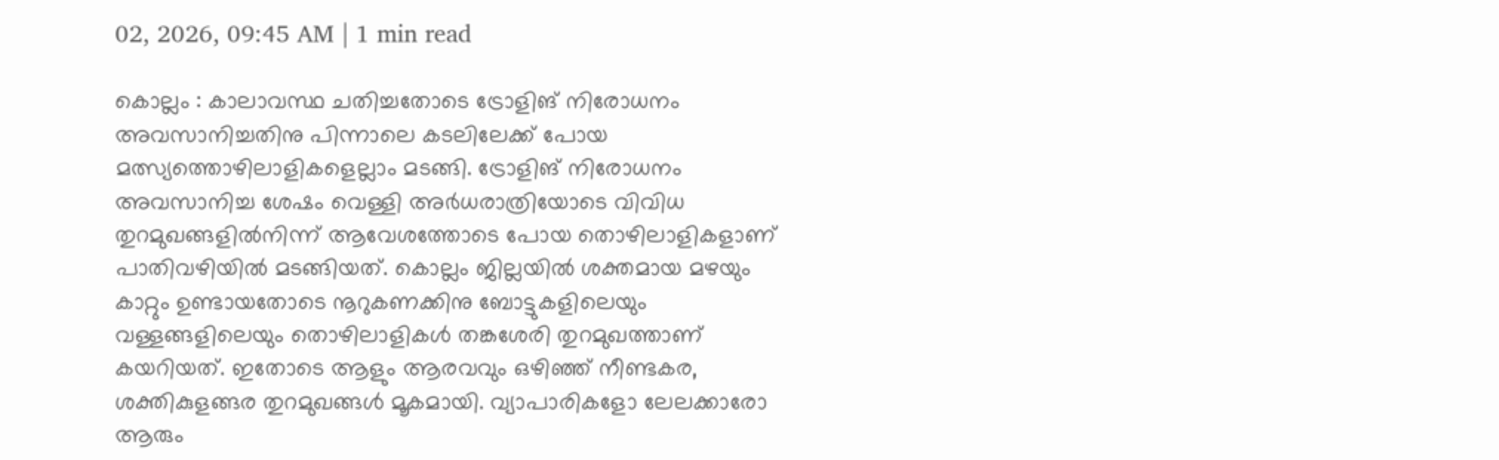02, 2026, 09:45 AM | 1 min read

കൊല്ലം : കാലാവസ്ഥ ചതിച്ചതോടെ ട്രോളിങ്‌ നിരോധനം അവസാനിച്ചതിനു പിന്നാലെ കടലിലേക്ക് പോയ മത്സ്യത്തൊഴിലാളികളെല്ലാം മടങ്ങി. ട്രോളിങ്‌ നിരോധനം അവസാനിച്ച ശേഷം വെള്ളി അർധരാത്രിയോടെ വിവിധ തുറമുഖങ്ങളിൽനിന്ന് ആവേശത്തോടെ പോയ തൊഴിലാളികളാണ്‌ പാതിവഴിയിൽ മടങ്ങിയത്‌. കൊല്ലം ജില്ലയിൽ ശക്തമായ മഴയും കാറ്റും ഉണ്ടായതോടെ നൂറുകണക്കിനു ബോട്ടുകളിലെയും വള്ളങ്ങളിലെയും തൊഴിലാളികൾ തങ്കശേരി തുറമുഖത്താണ്‌ കയറിയത്‌. ഇതോടെ ആളും ആരവവും ഒഴിഞ്ഞ്‌ നീണ്ടകര, ശക്തികുളങ്ങര തുറമുഖങ്ങൾ മൂകമായി. വ്യാപാരികളോ ലേലക്കാരോ ആരും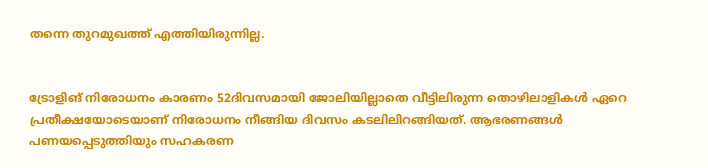തന്നെ തുറമുഖത്ത്‌ എത്തിയിരുന്നില്ല.


ട്രോളിങ് നിരോധനം കാരണം 52ദിവസമായി ജോലിയില്ലാതെ വീട്ടിലിരുന്ന തൊഴിലാളികൾ ഏറെ പ്രതീക്ഷയോടെയാണ്‌ നിരോധനം നീങ്ങിയ ദിവസം കടലിലിറങ്ങിയത്. ആഭരണങ്ങൾ പണയപ്പെടുത്തിയും സഹകരണ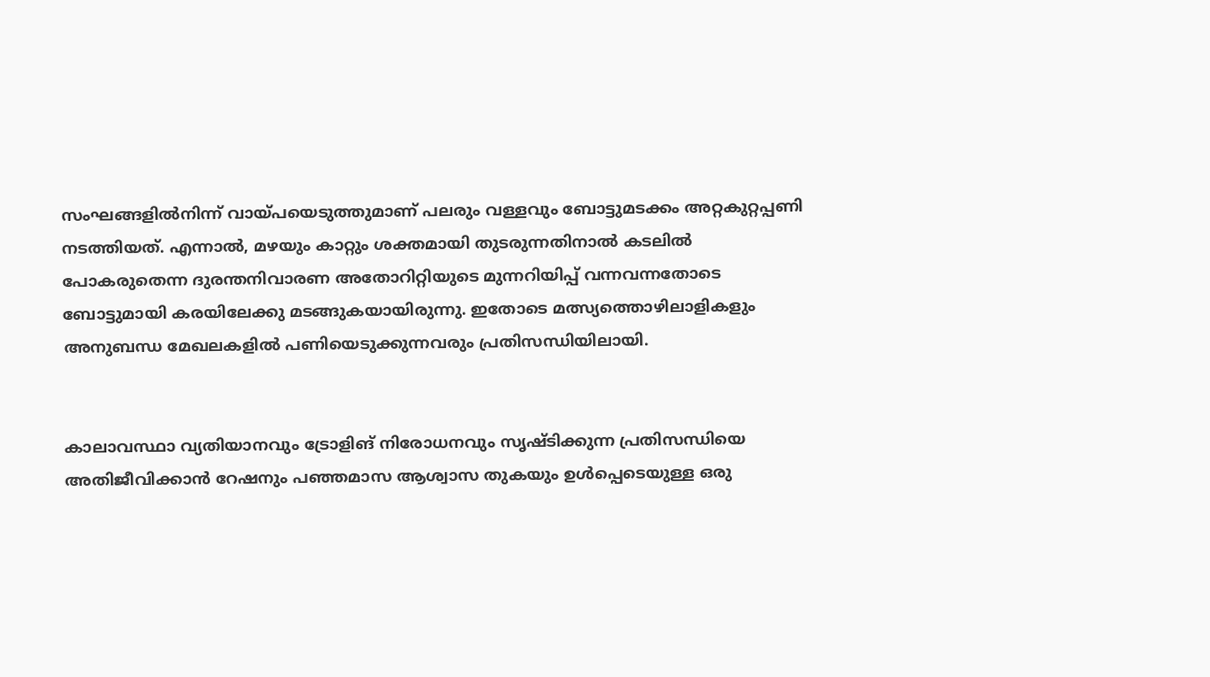സംഘങ്ങളിൽനിന്ന് വായ്പയെടുത്തുമാണ്‌ പലരും വള്ളവും ബോട്ടുമടക്കം അറ്റകുറ്റപ്പണി നടത്തിയത്‌. എന്നാൽ, മഴയും കാറ്റും ശക്തമായി തുടരുന്നതിനാൽ കടലിൽ പോകരുതെന്ന ദുരന്തനിവാരണ അതോറിറ്റിയുടെ മുന്നറിയിപ്പ് വന്നവന്നതോടെ ബോട്ടുമായി കരയിലേക്കു മടങ്ങുകയായിരുന്നു. ഇതോടെ മത്സ്യത്തൊഴിലാളികളും അനുബന്ധ മേഖലകളിൽ പണിയെടുക്കുന്നവരും പ്രതിസന്ധിയിലായി.


കാലാവസ്ഥാ വ്യതിയാനവും ട്രോളിങ്‌ നിരോധനവും സൃഷ്ടിക്കുന്ന പ്രതിസന്ധിയെ അതിജീവിക്കാൻ റേഷനും പഞ്ഞമാസ ആശ്വാസ തുകയും ഉൾപ്പെടെയുള്ള ഒരു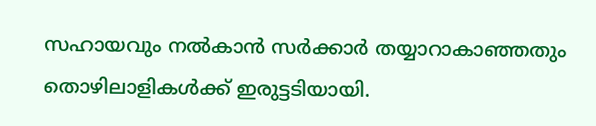സഹായവും നൽകാൻ സർക്കാർ തയ്യാറാകാഞ്ഞതും തൊഴിലാളികൾക്ക്‌ ഇരുട്ടടിയായി.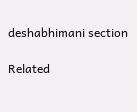deshabhimani section

Related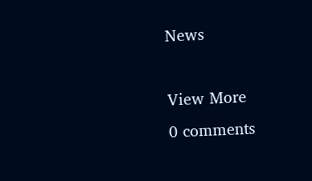News

View More
0 comments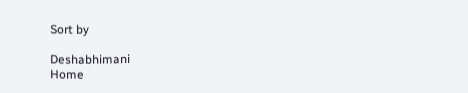Sort by

Deshabhimani
Home